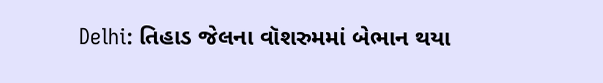Delhi: તિહાડ જેલના વૉશરુમમાં બેભાન થયા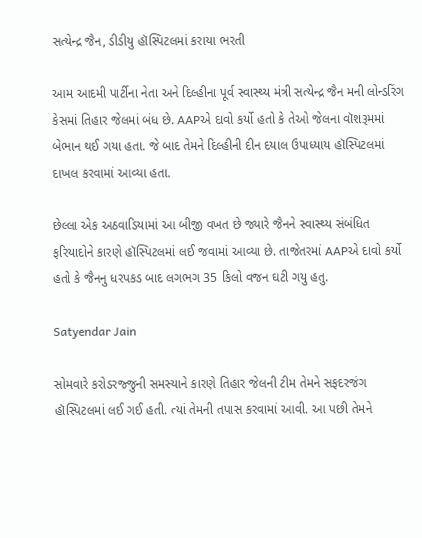સત્યેન્દ્ર જૈન, ડીડીયુ હૉસ્પિટલમાં કરાયા ભરતી

આમ આદમી પાર્ટીના નેતા અને દિલ્હીના પૂર્વ સ્વાસ્થ્ય મંત્રી સત્યેન્દ્ર જૈન મની લોન્ડરિંગ કેસમાં તિહાર જેલમાં બંધ છે. AAPએ દાવો કર્યો હતો કે તેઓ જેલના વૉશરૂમમાં બેભાન થઈ ગયા હતા. જે બાદ તેમને દિલ્હીની દીન દયાલ ઉપાધ્યાય હૉસ્પિટલમાં દાખલ કરવામાં આવ્યા હતા.

છેલ્લા એક અઠવાડિયામાં આ બીજી વખત છે જ્યારે જૈનને સ્વાસ્થ્ય સંબંધિત ફરિયાદોને કારણે હૉસ્પિટલમાં લઈ જવામાં આવ્યા છે. તાજેતરમાં AAPએ દાવો કર્યો હતો કે જૈનનુ ધરપકડ બાદ લગભગ 35 કિલો વજન ઘટી ગયુ હતુ.

Satyendar Jain

સોમવારે કરોડરજ્જુની સમસ્યાને કારણે તિહાર જેલની ટીમ તેમને સફદરજંગ હૉસ્પિટલમાં લઈ ગઈ હતી. ત્યાં તેમની તપાસ કરવામાં આવી. આ પછી તેમને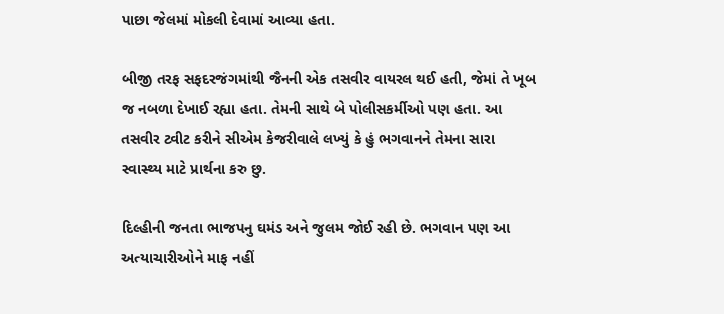પાછા જેલમાં મોકલી દેવામાં આવ્યા હતા.

બીજી તરફ સફદરજંગમાંથી જૈનની એક તસવીર વાયરલ થઈ હતી, જેમાં તે ખૂબ જ નબળા દેખાઈ રહ્યા હતા. તેમની સાથે બે પોલીસકર્મીઓ પણ હતા. આ તસવીર ટ્વીટ કરીને સીએમ કેજરીવાલે લખ્યું કે હું ભગવાનને તેમના સારા સ્વાસ્થ્ય માટે પ્રાર્થના કરુ છુ.

દિલ્હીની જનતા ભાજપનુ ઘમંડ અને જુલમ જોઈ રહી છે. ભગવાન પણ આ અત્યાચારીઓને માફ નહીં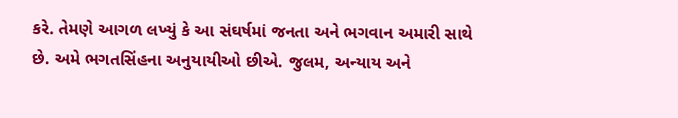કરે. તેમણે આગળ લખ્યું કે આ સંઘર્ષમાં જનતા અને ભગવાન અમારી સાથે છે. અમે ભગતસિંહના અનુયાયીઓ છીએ. જુલમ, અન્યાય અને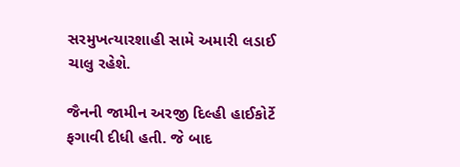સરમુખત્યારશાહી સામે અમારી લડાઈ ચાલુ રહેશે.

જૈનની જામીન અરજી દિલ્હી હાઈકોર્ટે ફગાવી દીધી હતી. જે બાદ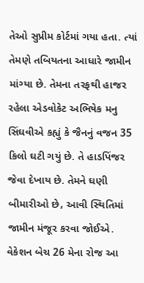તેઓ સુપ્રીમ કોર્ટમાં ગયા હતા. ત્યાં તેમણે તબિયતના આધારે જામીન માંગ્યા છે. તેમના તરફથી હાજર રહેલા એડવોકેટ અભિષેક મનુ સિંઘવીએ કહ્યું કે જૈનનું વજન 35 કિલો ઘટી ગયું છે. તે હાડપિંજર જેવા દેખાય છે. તેમને ઘણી બીમારીઓ છે, આવી સ્થિતિમાં જામીન મંજૂર કરવા જોઈએ. વેકેશન બેચ 26 મેના રોજ આ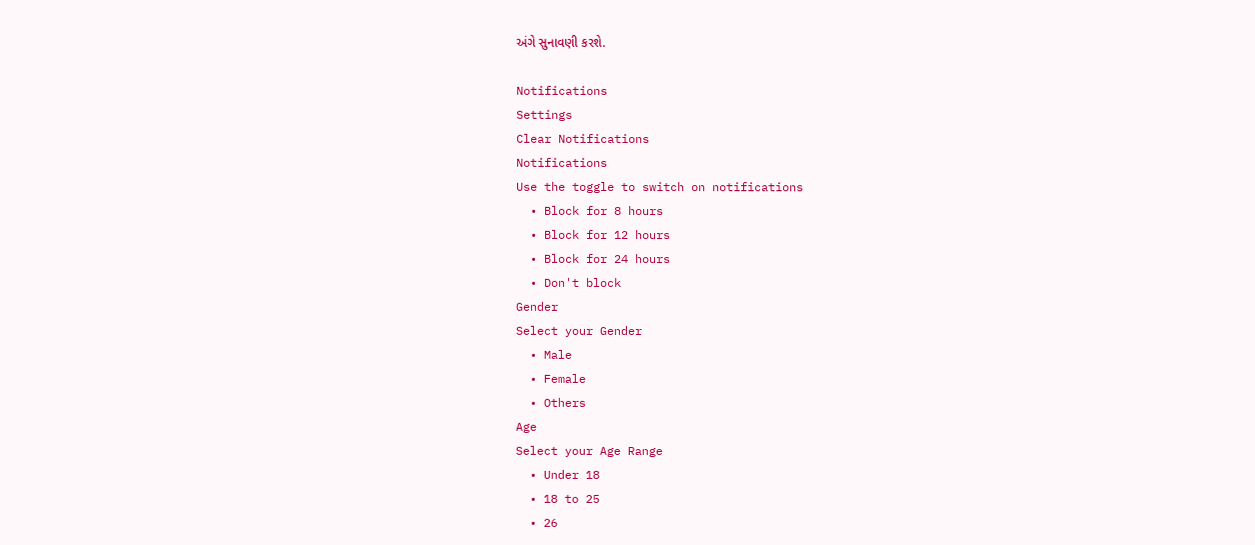અંગે સુનાવણી કરશે.

Notifications
Settings
Clear Notifications
Notifications
Use the toggle to switch on notifications
  • Block for 8 hours
  • Block for 12 hours
  • Block for 24 hours
  • Don't block
Gender
Select your Gender
  • Male
  • Female
  • Others
Age
Select your Age Range
  • Under 18
  • 18 to 25
  • 26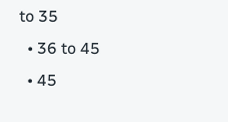to 35
  • 36 to 45
  • 45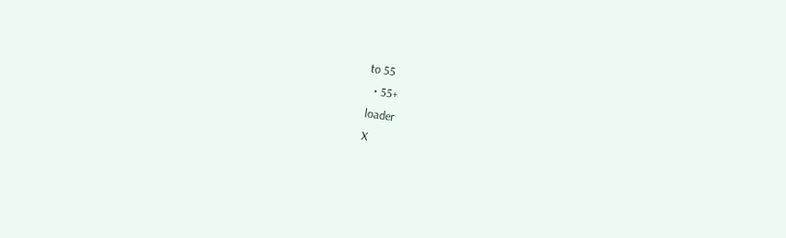to 55
  • 55+
loader
X